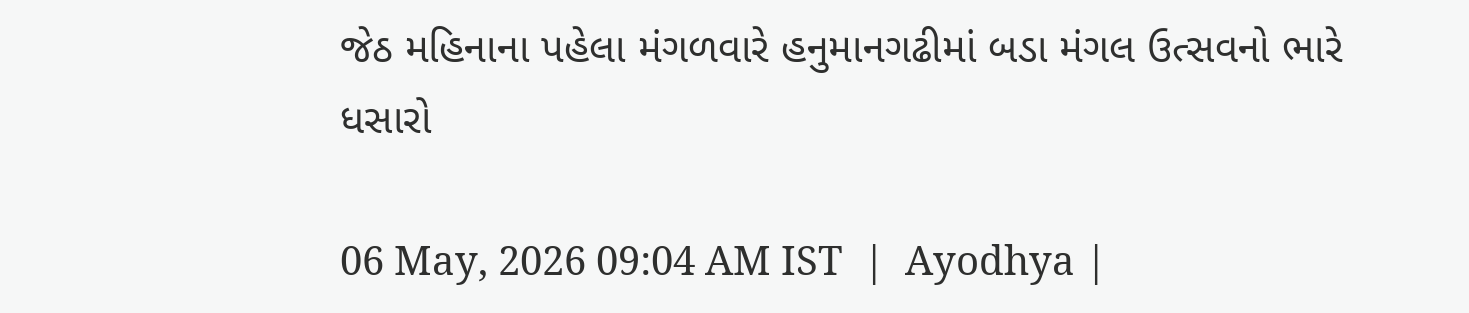જેઠ મહિનાના પહેલા મંગળવારે હનુમાનગઢીમાં બડા મંગલ ઉત્સવનો ભારે ધસારો

06 May, 2026 09:04 AM IST  |  Ayodhya |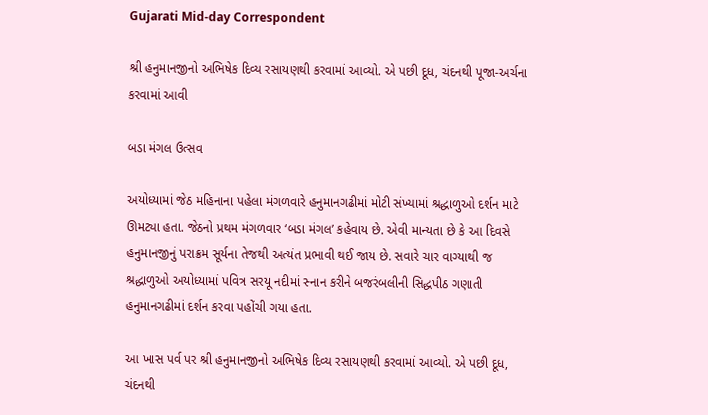Gujarati Mid-day Correspondent

શ્રી હનુમાનજીનો અભિષેક દિવ્ય રસાયણથી કરવામાં આવ્યો. એ પછી દૂધ, ચંદનથી પૂજા-અર્ચના કરવામાં આવી

બડા મંગલ ઉત્સવ

અયોધ્યામાં જેઠ મહિનાના પહેલા મંગળવારે હનુમાનગઢીમાં મોટી સંખ્યામાં શ્રદ્ધાળુઓ દર્શન માટે ઊમટ્યા હતા. જેઠનો પ્રથમ મંગળવાર ‘બડા મંગલ’ કહેવાય છે. એવી માન્યતા છે કે આ દિવસે હનુમાનજીનું પરાક્રમ સૂર્યના તેજથી અત્યંત પ્રભાવી થઈ જાય છે. સવારે ચાર વાગ્યાથી જ શ્રદ્ધાળુઓ અયોધ્યામાં પવિત્ર સરયૂ નદીમાં સ્નાન કરીને બજરંબલીની સિદ્ધપીઠ ગણાતી હનુમાનગઢીમાં દર્શન કરવા પહોંચી ગયા હતા.

આ ખાસ પર્વ પર શ્રી હનુમાનજીનો અભિષેક દિવ્ય રસાયણથી કરવામાં આવ્યો. એ પછી દૂધ, ચંદનથી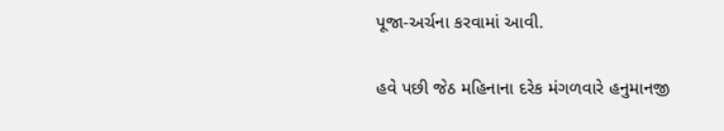પૂજા-અર્ચના કરવામાં આવી.

હવે પછી જેઠ મહિનાના દરેક મંગળવારે હનુમાનજી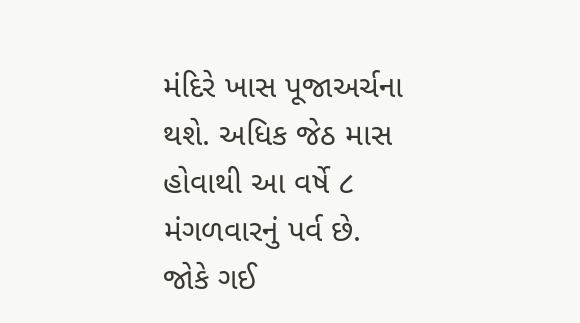મંદિરે ખાસ પૂજાઅર્ચના થશે. અધિક જેઠ માસ હોવાથી આ વર્ષે ૮ મંગળવારનું પર્વ છે. જોકે ગઈ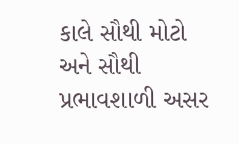કાલે સૌથી મોટો અને સૌથી પ્રભાવશાળી અસર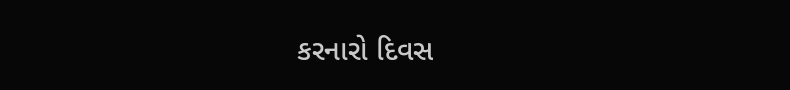કરનારો દિવસ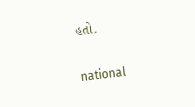હતો.

national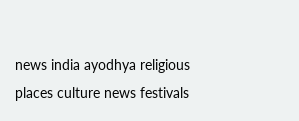news india ayodhya religious places culture news festivals